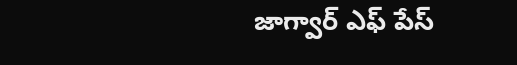జాగ్వార్ ఎఫ్ పేస్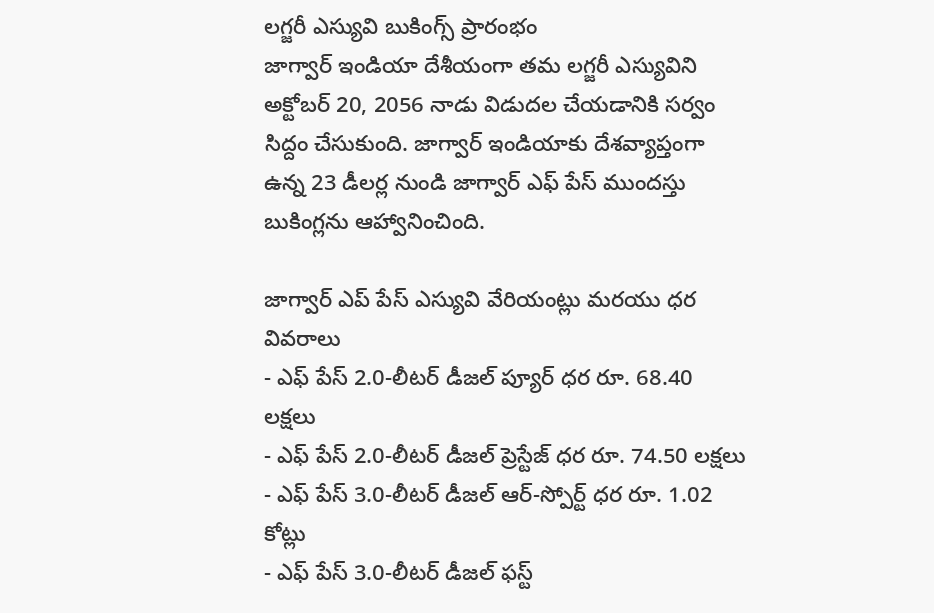లగ్జరీ ఎస్యువి బుకింగ్స్ ప్రారంభం
జాగ్వార్ ఇండియా దేశీయంగా తమ లగ్జరీ ఎస్యువిని అక్టోబర్ 20, 2056 నాడు విడుదల చేయడానికి సర్వం సిద్దం చేసుకుంది. జాగ్వార్ ఇండియాకు దేశవ్యాప్తంగా ఉన్న 23 డీలర్ల నుండి జాగ్వార్ ఎఫ్ పేస్ ముందస్తు బుకింగ్లను ఆహ్వానించింది.

జాగ్వార్ ఎప్ పేస్ ఎస్యువి వేరియంట్లు మరయు ధర వివరాలు
- ఎఫ్ పేస్ 2.0-లీటర్ డీజల్ ప్యూర్ ధర రూ. 68.40 లక్షలు
- ఎఫ్ పేస్ 2.0-లీటర్ డీజల్ ప్రెస్టేజ్ ధర రూ. 74.50 లక్షలు
- ఎఫ్ పేస్ 3.0-లీటర్ డీజల్ ఆర్-స్పోర్ట్ ధర రూ. 1.02 కోట్లు
- ఎఫ్ పేస్ 3.0-లీటర్ డీజల్ ఫస్ట్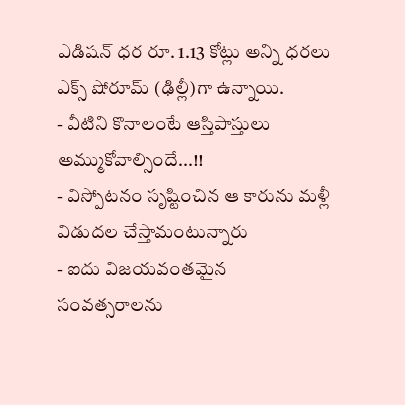ఎడిషన్ ధర రూ. 1.13 కోట్లు అన్ని ధరలు ఎక్స్ షోరూమ్ (ఢిల్లీ)గా ఉన్నాయి.
- వీటిని కొనాలంటే ఆస్తిపాస్తులు అమ్ముకోవాల్సిందే...!!
- విస్పోటనం సృష్టించిన ఆ కారును మళ్లీ విడుదల చేస్తామంటున్నారు
- ఐదు విజయవంతమైన సంవత్సరాలను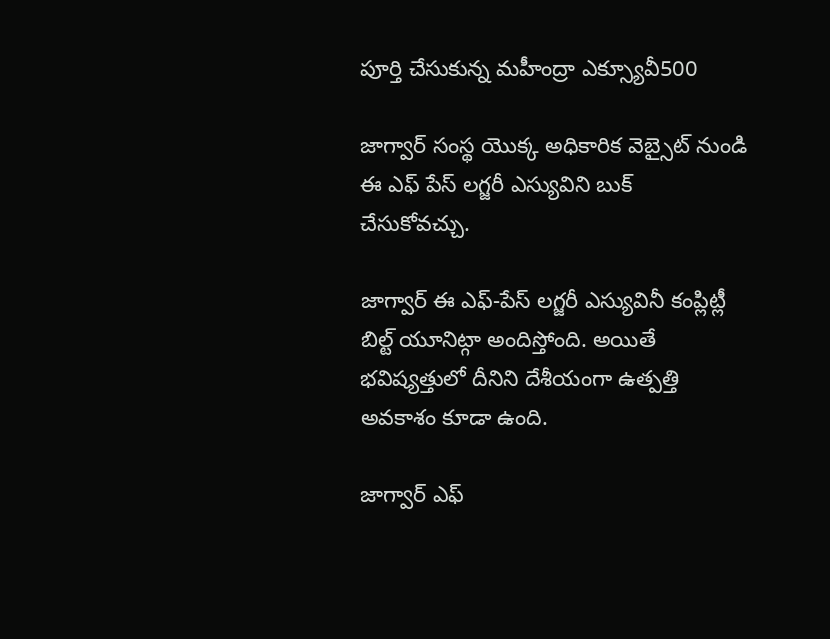పూర్తి చేసుకున్న మహీంద్రా ఎక్స్యూవీ500

జాగ్వార్ సంస్థ యొక్క అధికారిక వెబ్సైట్ నుండి ఈ ఎఫ్ పేస్ లగ్జరీ ఎస్యువిని బుక్ చేసుకోవచ్చు.

జాగ్వార్ ఈ ఎఫ్-పేస్ లగ్జరీ ఎస్యువినీ కంప్లిట్లీ బిల్ట్ యూనిట్గా అందిస్తోంది. అయితే భవిష్యత్తులో దీనిని దేశీయంగా ఉత్పత్తి అవకాశం కూడా ఉంది.

జాగ్వార్ ఎఫ్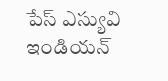పేస్ ఎస్యువి ఇండియన్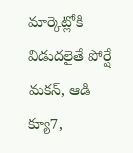మార్కెట్లోకి విడుదలైతే పోర్షే మకన్, ఆడి క్యూ7,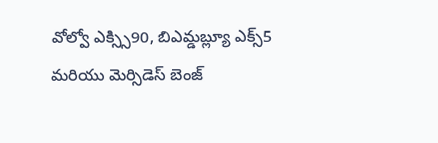వోల్వో ఎక్స్సి90, బిఎమ్డబ్ల్యూ ఎక్స్5 మరియు మెర్సిడెస్ బెంజ్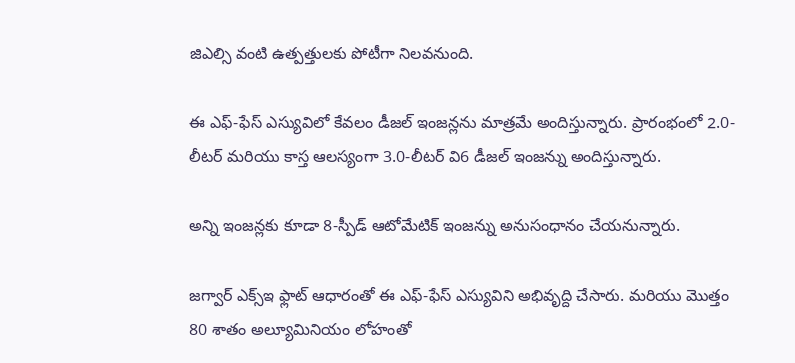జిఎల్సి వంటి ఉత్పత్తులకు పోటీగా నిలవనుంది.

ఈ ఎఫ్-ఫేస్ ఎస్యువిలో కేవలం డీజల్ ఇంజన్లను మాత్రమే అందిస్తున్నారు. ప్రారంభంలో 2.0-లీటర్ మరియు కాస్త ఆలస్యంగా 3.0-లీటర్ వి6 డీజల్ ఇంజన్ను అందిస్తున్నారు.

అన్ని ఇంజన్లకు కూడా 8-స్పీడ్ ఆటోమేటిక్ ఇంజన్ను అనుసంధానం చేయనున్నారు.

జగ్వార్ ఎక్స్ఇ ఫ్లాట్ ఆధారంతో ఈ ఎఫ్-ఫేస్ ఎస్యువిని అభివృద్ది చేసారు. మరియు మొత్తం 80 శాతం అల్యూమినియం లోహంతో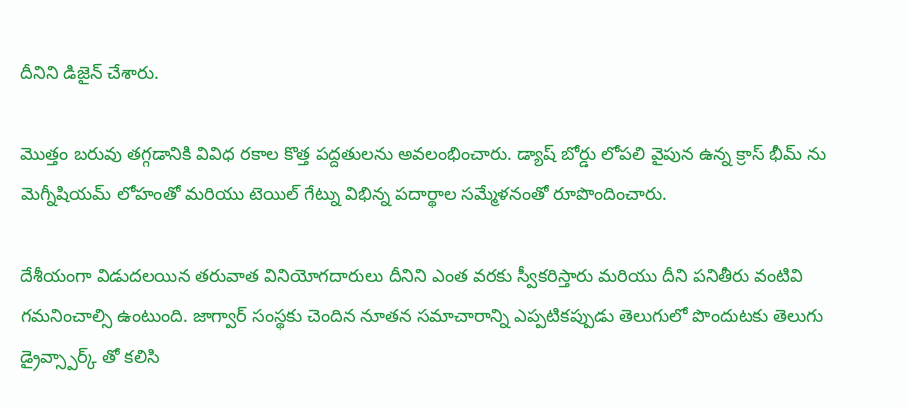దీనిని డిజైన్ చేశారు.

మొత్తం బరువు తగ్గడానికి వివిధ రకాల కొత్త పద్దతులను అవలంభించారు. డ్యాష్ బోర్డు లోపలి వైపున ఉన్న క్రాస్ భీమ్ ను మెగ్నీషియమ్ లోహంతో మరియు టెయిల్ గేట్ను విభిన్న పదార్థాల సమ్మేళనంతో రూపొందించారు.

దేశీయంగా విడుదలయిన తరువాత వినియోగదారులు దీనిని ఎంత వరకు స్వీకరిస్తారు మరియు దీని పనితీరు వంటివి గమనించాల్సి ఉంటుంది. జాగ్వార్ సంస్థకు చెందిన నూతన సమాచారాన్ని ఎప్పటికప్పుడు తెలుగులో పొందుటకు తెలుగు డ్రైవ్స్పార్క్ తో కలిసి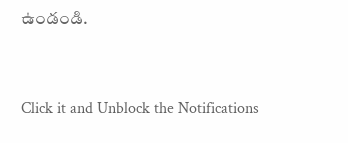ఉండండి.



Click it and Unblock the Notifications